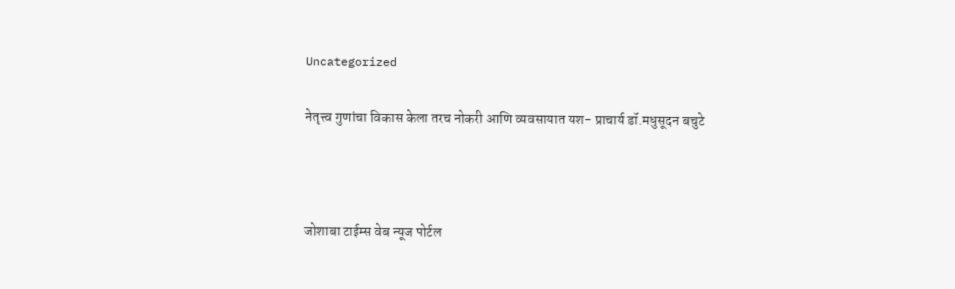Uncategorized

नेतृत्त्व गुणांचा विकास केला तरच नोकरी आणि व्यवसायात यश- प्राचार्य डॉ.मधुसूदन बचुटे



जोशाबा टाईम्स वेब न्यूज पोर्टल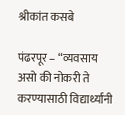श्रीकांत कसबे

पंढरपूर – “व्यवसाय असो की नोकरी ते करण्यासाठी विद्यार्थ्यांनी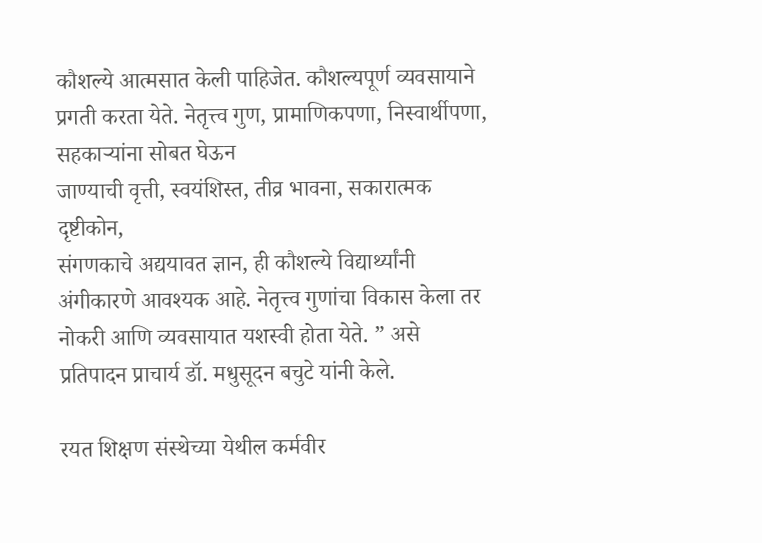कौशल्ये आत्मसात केली पाहिजेत. कौशल्यपूर्ण व्यवसायाने प्रगती करता येते. नेतृत्त्व गुण, प्रामाणिकपणा, निस्वार्थीपणा, सहकाऱ्यांना सोबत घेऊन
जाण्याची वृत्ती, स्वयंशिस्त, तीव्र भावना, सकारात्मक दृष्टीकोन,
संगणकाचे अद्ययावत ज्ञान, ही कौशल्ये विद्यार्थ्यांनी अंगीकारणे आवश्यक आहे. नेतृत्त्व गुणांचा विकास केला तर नोकरी आणि व्यवसायात यशस्वी होता येते. ” असे प्रतिपादन प्राचार्य डॉ. मधुसूदन बचुटे यांनी केले.

रयत शिक्षण संस्थेच्या येथील कर्मवीर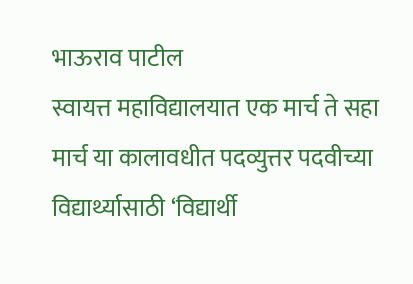भाऊराव पाटील
स्वायत्त महाविद्यालयात एक मार्च ते सहा मार्च या कालावधीत पदव्युत्तर पदवीच्या विद्यार्थ्यासाठी ‘विद्यार्थी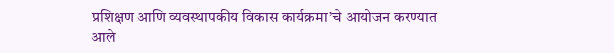प्रशिक्षण आणि व्यवस्थापकीय विकास कार्यक्रमा’चे आयोजन करण्यात आले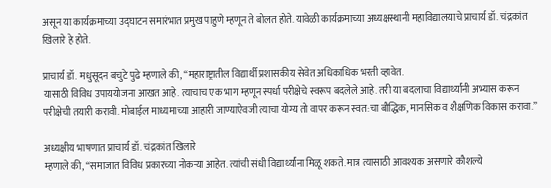असून या कार्यक्रमाच्या उद्घाटन समारंभात प्रमुख पाहुणे म्हणून ते बोलत होते. यावेळी कार्यक्रमाच्या अध्यक्षस्थानी महाविद्यालयाचे प्राचार्य डॉ. चंद्रकांत खिलारे हे होते.

प्राचार्य डॉ. मधुसूदन बचुटे पुढे म्हणाले की, “महाराष्ट्रातील विद्यार्थी प्रशासकीय सेवेत अधिकाधिक भरती व्हावेत.
यासाठी विविध उपाययोजना आखत आहे. त्याचाच एक भाग म्हणून स्पर्धा परीक्षेचे स्वरूप बदलेले आहे. तरी या बदलाचा विद्यार्थ्यांनी अभ्यास करून
परीक्षेची तयारी करावी. मोबाईल माध्यमाच्या आहारी जाण्याऐवजी त्याचा योग्य तो वापर करून स्वत:चा बौद्धिक, मानसिक व शैक्षणिक विकास करावा.”

अध्यक्षीय भाषणात प्राचार्य डॉ. चंद्रकांत खिलारे
म्हणाले की, “समाजात विविध प्रकारच्या नोकऱ्या आहेत. त्यांची संधी विद्यार्थ्यांना मिळू शकते. मात्र त्यासाठी आवश्यक असणारे कौशल्ये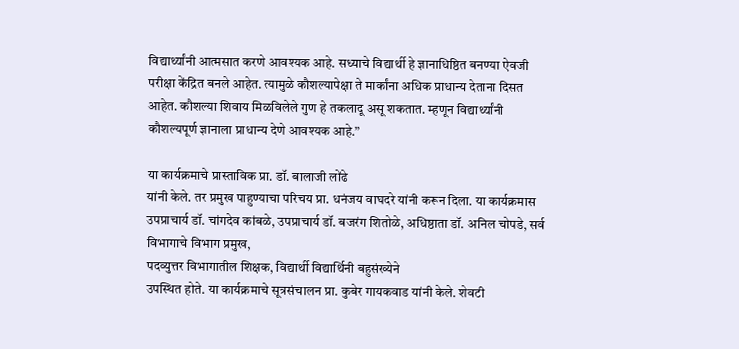विद्यार्थ्यांनी आत्मसात करणे आवश्यक आहे. सध्याचे विद्यार्थी हे ज्ञानाधिष्ठित बनण्या ऐवजी परीक्षा केंद्रित बनले आहेत. त्यामुळे कौशल्यापेक्षा ते मार्कांना अधिक प्राधान्य देताना दिसत आहेत. कौशल्या शिवाय मिळविलेले गुण हे तकलादू असू शकतात. म्हणून विद्यार्थ्यांनी
कौशल्यपूर्ण ज्ञानाला प्राधान्य देणे आवश्यक आहे.”

या कार्यक्रमाचे प्रास्ताविक प्रा. डॉ. बालाजी लोंढे
यांनी केले. तर प्रमुख पाहुण्याचा परिचय प्रा. धनंजय वाघदरे यांनी करून दिला. या कार्यक्रमास उपप्राचार्य डॉ. चांगदेव कांबळे, उपप्राचार्य डॉ. बजरंग शितोळे, अधिष्ठाता डॉ. अनिल चोपडे, सर्व विभागाचे विभाग प्रमुख,
पदव्युत्तर विभागातील शिक्षक, विद्यार्थी विद्यार्थिनी बहुसंख्येने
उपस्थित होते. या कार्यक्रमाचे सूत्रसंचालन प्रा. कुबेर गायकवाड यांनी केले. शेवटी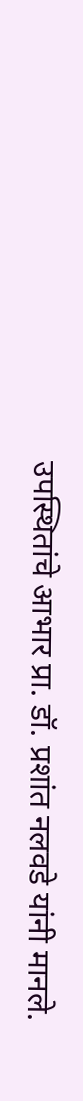उपस्थितांचे आभार प्रा. डॉ. प्रशांत नलवडे यांनी मानले.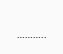………..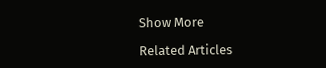Show More

Related Articles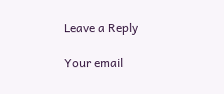Leave a Reply

Your email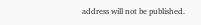address will not be published.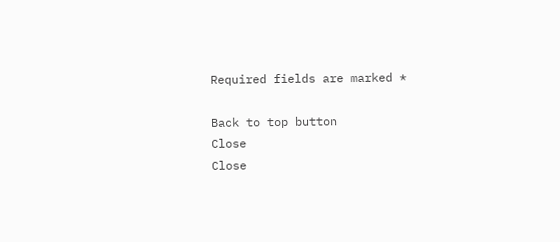Required fields are marked *

Back to top button
Close
Close